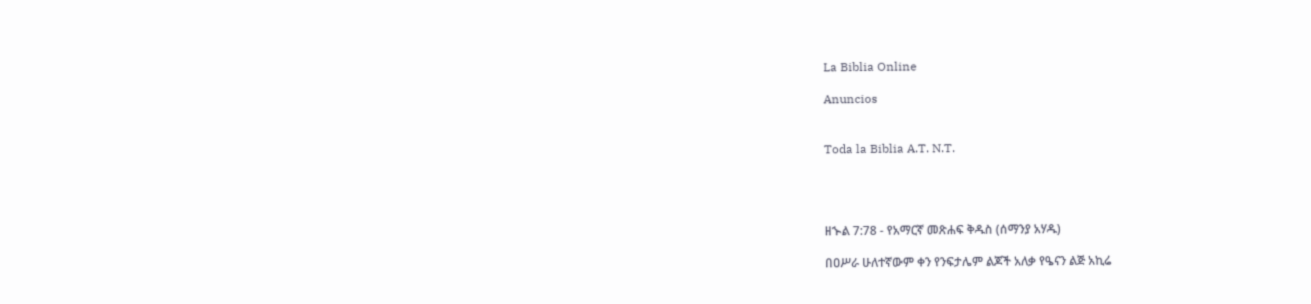La Biblia Online

Anuncios


Toda la Biblia A.T. N.T.




ዘኍል 7:78 - የአማርኛ መጽሐፍ ቅዱስ (ሰማንያ አሃዱ)

በዐሥራ ሁለተኛውም ቀን የንፍታሌም ልጆች አለቃ የዔናን ልጅ አኪሬ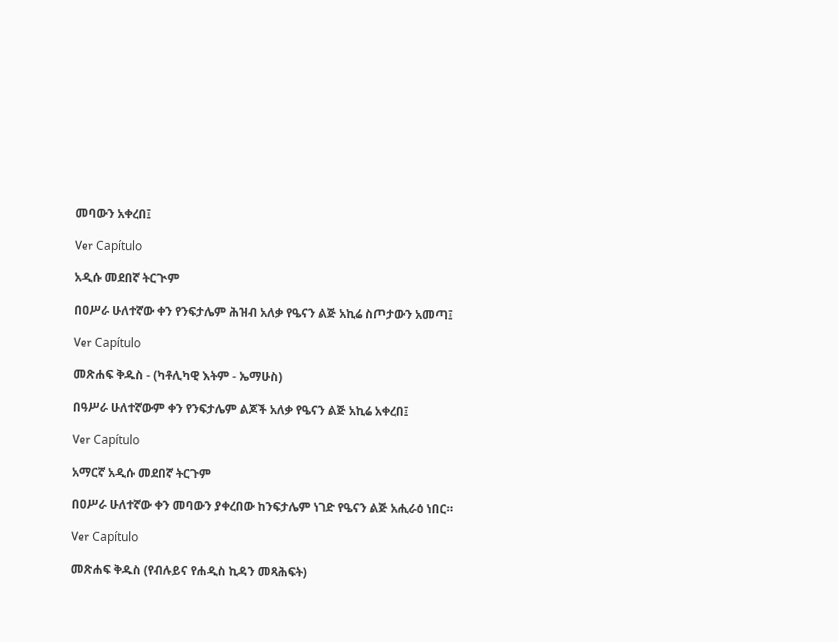መባውን አቀረበ፤

Ver Capítulo

አዲሱ መደበኛ ትርጒም

በዐሥራ ሁለተኛው ቀን የንፍታሌም ሕዝብ አለቃ የዔናን ልጅ አኪሬ ስጦታውን አመጣ፤

Ver Capítulo

መጽሐፍ ቅዱስ - (ካቶሊካዊ እትም - ኤማሁስ)

በዓሥራ ሁለተኛውም ቀን የንፍታሌም ልጆች አለቃ የዔናን ልጅ አኪሬ አቀረበ፤

Ver Capítulo

አማርኛ አዲሱ መደበኛ ትርጉም

በዐሥራ ሁለተኛው ቀን መባውን ያቀረበው ከንፍታሌም ነገድ የዔናን ልጅ አሒራዕ ነበር።

Ver Capítulo

መጽሐፍ ቅዱስ (የብሉይና የሐዲስ ኪዳን መጻሕፍት)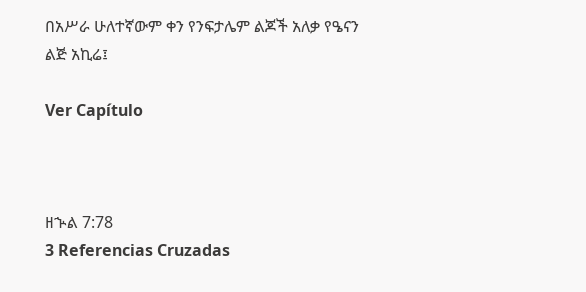በአሥራ ሁለተኛውም ቀን የንፍታሌም ልጆች አለቃ የዔናን ልጅ አኪሬ፤

Ver Capítulo



ዘኍል 7:78
3 Referencias Cruzadas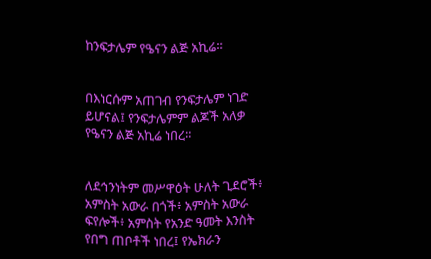ከንፍታሌም የዔናን ልጅ አኪሬ።


በእነርሱም አጠገብ የንፍታሌም ነገድ ይሆናል፤ የንፍታሌምም ልጆች አለቃ የዔናን ልጅ አኪሬ ነበረ።


ለደኅንነትም መሥዋዕት ሁለት ጊደሮች፥ አምስት አውራ በጎች፥ አምስት አውራ ፍየሎች፥ አምስት የአንድ ዓመት እንስት የበግ ጠቦቶች ነበረ፤ የኤክራን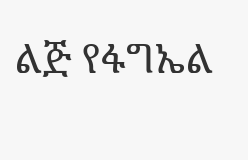ልጅ የፋግኤል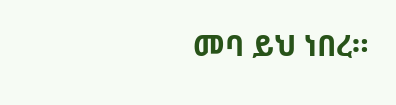መባ ይህ ነበረ።